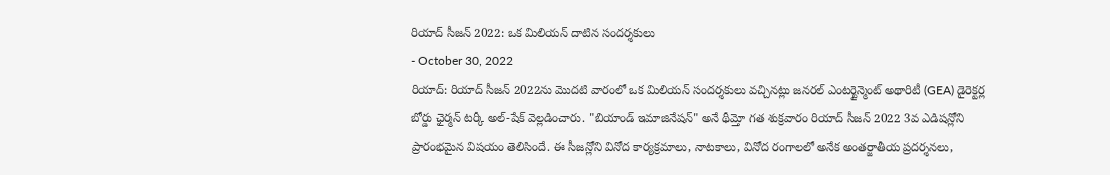రియాద్ సీజన్ 2022: ఒక మిలియన్ దాటిన సందర్శకులు
- October 30, 2022
రియాద్: రియాద్ సీజన్ 2022ను మొదటి వారంలో ఒక మిలియన్ సందర్శకులు వచ్చినట్లు జనరల్ ఎంటర్టైన్మెంట్ అథారిటీ (GEA) డైరెక్టర్ల బోర్డు ఛైర్మన్ టర్కీ అల్-షేక్ వెల్లడించారు. "బియాండ్ ఇమాజినేషన్" అనే థీమ్తో గత శుక్రవారం రియాద్ సీజన్ 2022 3వ ఎడిషన్లోని ప్రారంభమైన విషయం తెలిసిందే. ఈ సీజన్లోని వినోద కార్యక్రమాలు, నాటకాలు, వినోద రంగాలలో అనేక అంతర్జాతీయ ప్రదర్శనలు,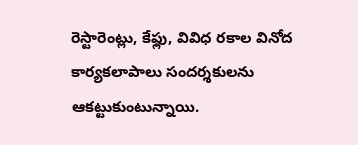రెస్టారెంట్లు, కేఫ్లు, వివిధ రకాల వినోద కార్యకలాపాలు సందర్శకులను ఆకట్టుకుంటున్నాయి.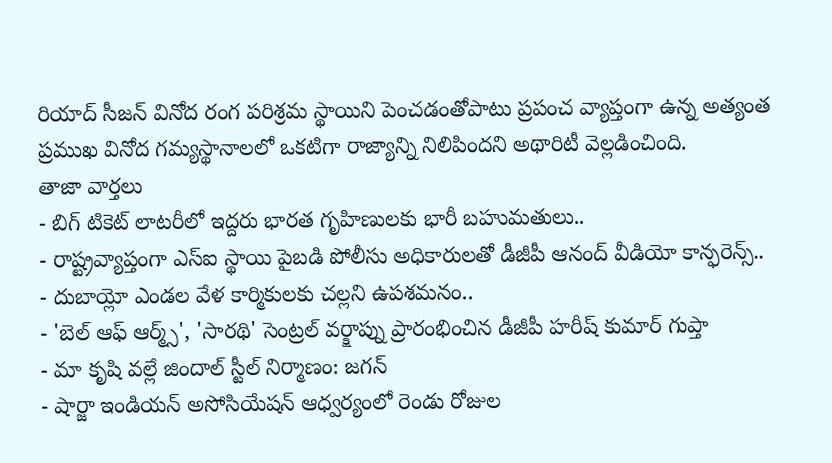రియాద్ సీజన్ వినోద రంగ పరిశ్రమ స్థాయిని పెంచడంతోపాటు ప్రపంచ వ్యాప్తంగా ఉన్న అత్యంత ప్రముఖ వినోద గమ్యస్థానాలలో ఒకటిగా రాజ్యాన్ని నిలిపిందని అథారిటీ వెల్లడించింది.
తాజా వార్తలు
- బిగ్ టికెట్ లాటరీలో ఇద్దరు భారత గృహిణులకు భారీ బహుమతులు..
- రాష్ట్రవ్యాప్తంగా ఎస్ఐ స్థాయి పైబడి పోలీసు అధికారులతో డీజీపీ ఆనంద్ వీడియో కాన్ఫరెన్స్..
- దుబాయ్లో ఎండల వేళ కార్మికులకు చల్లని ఉపశమనం..
- 'బెల్ ఆఫ్ ఆర్మ్స్', 'సారథి' సెంట్రల్ వర్క్షాప్ను ప్రారంభించిన డీజీపీ హరీష్ కుమార్ గుప్తా
- మా కృషి వల్లే జిందాల్ స్టీల్ నిర్మాణం: జగన్
- షార్జా ఇండియన్ అసోసియేషన్ ఆధ్వర్యంలో రెండు రోజుల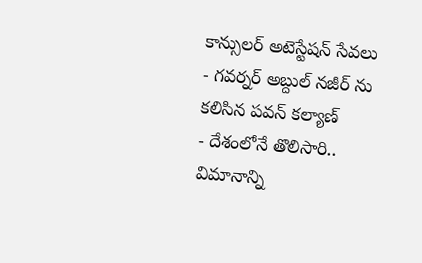కాన్సులర్ అటెస్టేషన్ సేవలు
- గవర్నర్ అబ్దుల్ నజీర్ ను కలిసిన పవన్ కల్యాణ్
- దేశంలోనే తొలిసారి.. విమానాన్ని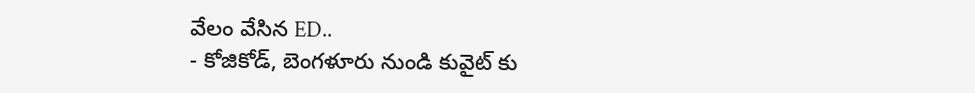వేలం వేసిన ED..
- కోజికోడ్, బెంగళూరు నుండి కువైట్ కు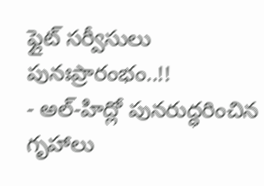ఫ్లైట్ సర్వీసులు పునఃప్రారంభం..!!
- అల్-హిద్లో పునరుద్ధరించిన గృహాలు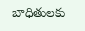బాధితులకు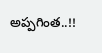అప్పగింత..!!